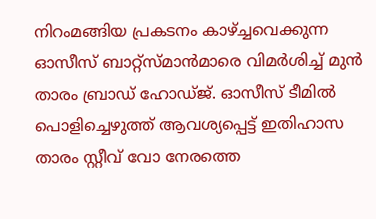നിറംമങ്ങിയ പ്രകടനം കാഴ്‌ച്ചവെക്കുന്ന ഓസീസ് ബാറ്റ്സ്‌മാന്‍മാരെ വിമര്‍ശിച്ച് മുന്‍ താരം ബ്രാഡ് ഹോഡ്‌ജ്. ഓസീസ് ടീമില്‍ പൊളിച്ചെഴുത്ത് ആവശ്യപ്പെട്ട് ഇതിഹാസ താരം സ്റ്റീവ് വോ നേരത്തെ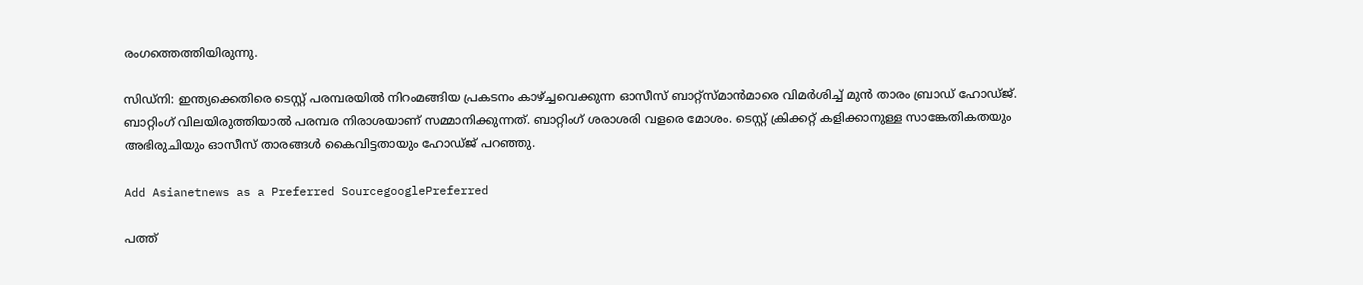രംഗത്തെത്തിയിരുന്നു.

സിഡ്‌നി: ഇന്ത്യക്കെതിരെ ടെസ്റ്റ് പരമ്പരയില്‍ നിറംമങ്ങിയ പ്രകടനം കാഴ്‌ച്ചവെക്കുന്ന ഓസീസ് ബാറ്റ്സ്‌മാന്‍മാരെ വിമര്‍ശിച്ച് മുന്‍ താരം ബ്രാഡ് ഹോഡ്‌ജ്. ബാറ്റിംഗ് വിലയിരുത്തിയാല്‍ പരമ്പര നിരാശയാണ് സമ്മാനിക്കുന്നത്. ബാറ്റിംഗ് ശരാശരി വളരെ മോശം. ടെസ്റ്റ് ക്രിക്കറ്റ് കളിക്കാനുള്ള സാങ്കേതികതയും അഭിരുചിയും ഓസീസ് താരങ്ങള്‍ കൈവിട്ടതായും ഹോഡ്‌ജ് പറഞ്ഞു.

Add Asianetnews as a Preferred SourcegooglePreferred

പത്ത്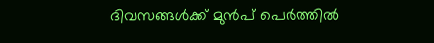ദിവസങ്ങള്‍ക്ക് മുന്‍പ് പെര്‍ത്തില്‍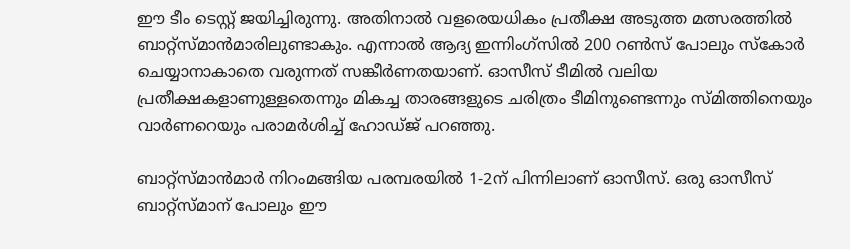ഈ ടീം ടെസ്റ്റ് ജയിച്ചിരുന്നു. അതിനാല്‍ വളരെയധികം പ്രതീക്ഷ അടുത്ത മത്സരത്തില്‍ ബാറ്റ്‌സ്മാന്‍മാരിലുണ്ടാകും. എന്നാല്‍ ആദ്യ ഇന്നിംഗ്സില്‍ 200 റണ്‍സ് പോലും സ്‌കോര്‍ ചെയ്യാനാകാതെ വരുന്നത് സങ്കീര്‍ണതയാണ്. ഓസീസ് ടീമില്‍ വലിയ പ്രതീക്ഷകളാണുള്ളതെന്നും മികച്ച താരങ്ങളുടെ ചരിത്രം ടീമിനുണ്ടെന്നും സ്‌മിത്തിനെയും വാര്‍ണറെയും പരാമര്‍ശിച്ച് ഹോഡ്‌ജ് പറഞ്ഞു.

ബാറ്റ്സ്‌മാന്‍മാര്‍ നിറംമങ്ങിയ പരമ്പരയില്‍ 1-2ന് പിന്നിലാണ് ഓസീസ്. ഒരു ഓസീസ് ബാറ്റ്സ്‌മാന് പോലും ഈ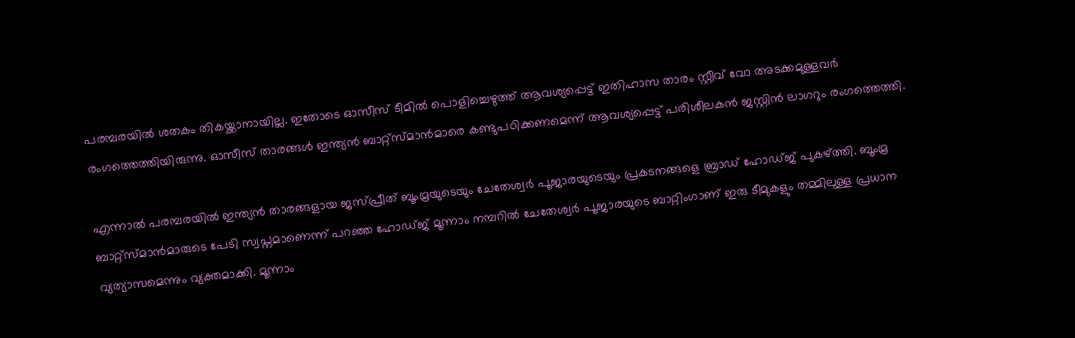പരമ്പരയില്‍ ശതകം തികയ്ക്കാനായില്ല. ഇതോടെ ഓസീസ് ടീമില്‍ പൊളിച്ചെഴുത്ത് ആവശ്യപ്പെട്ട് ഇതിഹാസ താരം സ്റ്റീവ് വോ അടക്കമുള്ളവര്‍ രംഗത്തെത്തിയിരുന്നു. ഓസീസ് താരങ്ങള്‍ ഇന്ത്യന്‍ ബാറ്റ്സ്‌മാന്‍മാരെ കണ്ടുപഠിക്കണമെന്ന് ആവശ്യപ്പെട്ട് പരിശീലകന്‍ ജസ്റ്റിന്‍ ലാഗറും രംഗത്തെത്തി.

എന്നാല്‍ പരമ്പരയില്‍ ഇന്ത്യന്‍ താരങ്ങളായ ജസ്പ്രീത് ബൂംമ്രയുടെയും ചേതേശ്വര്‍ പൂജാരയുടെയും പ്രകടനങ്ങളെ ബ്രാഡ് ഹോഡ്ജ് പുകഴ്ത്തി. ബൂംമ്ര ബാറ്റ്സ്മാന്‍മാരുടെ പേടി സ്വപ്നമാണെന്ന് പറഞ്ഞ ഹോഡ്ജ് മൂന്നാം നമ്പറില്‍ ചേതേശ്വര്‍ പൂജാരയുടെ ബാറ്റിംഗാണ് ഇരു ടീമുകളും തമ്മിലുള്ള പ്രധാന വ്യത്യാസമെന്നും വ്യക്തമാക്കി. മൂന്നാം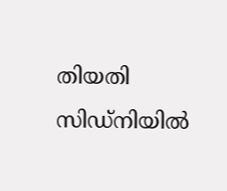തിയതി സിഡ്‌നിയില്‍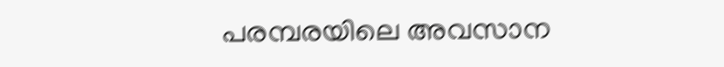പരമ്പരയിലെ അവസാന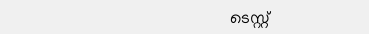ടെസ്റ്റ്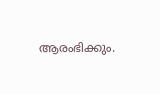ആരംഭിക്കും.